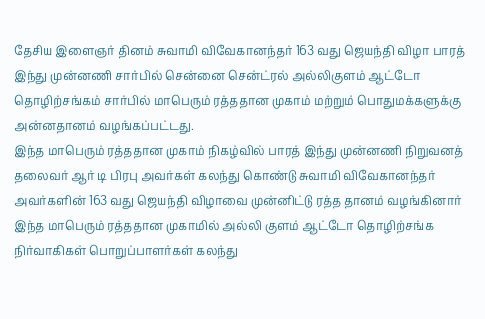தேசிய இளைஞர் தினம் சுவாமி விவேகானந்தர் 163 வது ஜெயந்தி விழா பாரத் இந்து முன்னணி சார்பில் சென்னை சென்ட்ரல் அல்லிகுளம் ஆட்டோ தொழிற்சங்கம் சார்பில் மாபெரும் ரத்ததான முகாம் மற்றும் பொதுமக்களுக்கு அன்னதானம் வழங்கப்பட்டது.
இந்த மாபெரும் ரத்ததான முகாம் நிகழ்வில் பாரத் இந்து முன்னணி நிறுவனத் தலைவர் ஆர் டி பிரபு அவர்கள் கலந்து கொண்டு சுவாமி விவேகானந்தர் அவர்களின் 163 வது ஜெயந்தி விழாவை முன்னிட்டு ரத்த தானம் வழங்கினார் இந்த மாபெரும் ரத்ததான முகாமில் அல்லி குளம் ஆட்டோ தொழிற்சங்க நிர்வாகிகள் பொறுப்பாளர்கள் கலந்து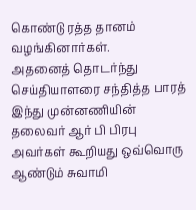கொண்டு ரத்த தானம் வழங்கினார்கள்.
அதனைத் தொடர்ந்து செய்தியாளரை சந்தித்த பாரத் இந்து முன்னணியின் தலைவர் ஆர் பி பிரபு அவர்கள் கூறியது ஒவ்வொரு ஆண்டும் சுவாமி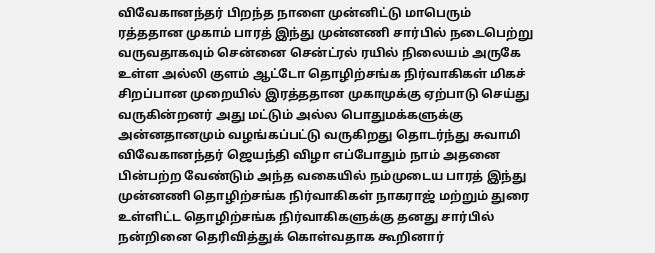விவேகானந்தர் பிறந்த நாளை முன்னிட்டு மாபெரும் ரத்ததான முகாம் பாரத் இந்து முன்னணி சார்பில் நடைபெற்று வருவதாகவும் சென்னை சென்ட்ரல் ரயில் நிலையம் அருகே உள்ள அல்லி குளம் ஆட்டோ தொழிற்சங்க நிர்வாகிகள் மிகச் சிறப்பான முறையில் இரத்ததான முகாமுக்கு ஏற்பாடு செய்து வருகின்றனர் அது மட்டும் அல்ல பொதுமக்களுக்கு அன்னதானமும் வழங்கப்பட்டு வருகிறது தொடர்ந்து சுவாமி விவேகானந்தர் ஜெயந்தி விழா எப்போதும் நாம் அதனை பின்பற்ற வேண்டும் அந்த வகையில் நம்முடைய பாரத் இந்து முன்னணி தொழிற்சங்க நிர்வாகிகள் நாகராஜ் மற்றும் துரை உள்ளிட்ட தொழிற்சங்க நிர்வாகிகளுக்கு தனது சார்பில் நன்றினை தெரிவித்துக் கொள்வதாக கூறினார்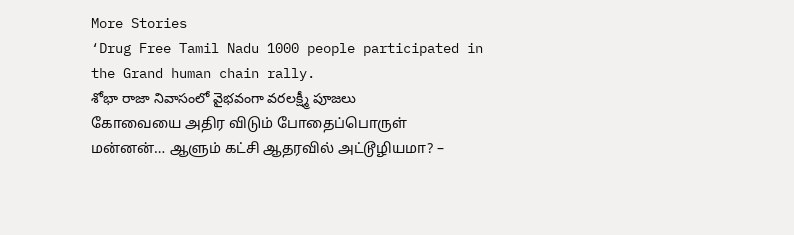More Stories
‘Drug Free Tamil Nadu 1000 people participated in the Grand human chain rally.
శోభా రాజా నివాసంలో వైభవంగా వరలక్ష్మీ పూజలు
கோவையை அதிர விடும் போதைப்பொருள் மன்னன்… ஆளும் கட்சி ஆதரவில் அட்டூழியமா? –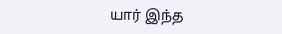யார் இந்த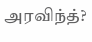அரவிந்த்?